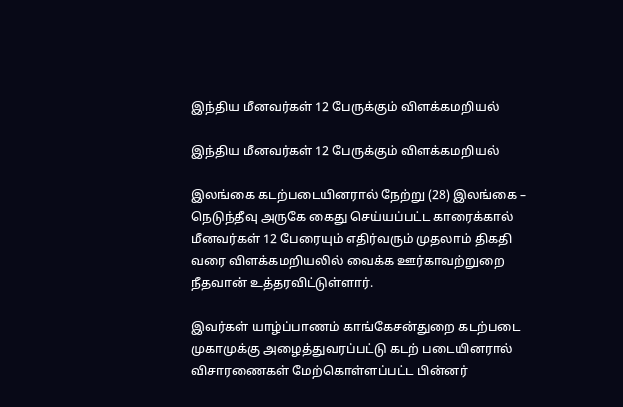இந்திய மீனவர்கள் 12 பேருக்கும் விளக்கமறியல்

இந்திய மீனவர்கள் 12 பேருக்கும் விளக்கமறியல்

இலங்கை கடற்படையினரால் நேற்று (28) இலங்கை – நெடுந்தீவு அருகே கைது செய்யப்பட்ட காரைக்கால் மீனவர்கள் 12 பேரையும் எதிர்வரும் முதலாம் திகதி வரை விளக்கமறியலில் வைக்க ஊர்காவற்றுறை நீதவான் உத்தரவிட்டுள்ளார்.

இவர்கள் யாழ்ப்பாணம் காங்கேசன்துறை கடற்படை முகாமுக்கு அழைத்துவரப்பட்டு கடற் படையினரால் விசாரணைகள் மேற்கொள்ளப்பட்ட பின்னர்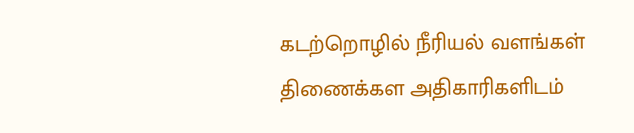கடற்றொழில் நீரியல் வளங்கள் திணைக்கள அதிகாரிகளிடம்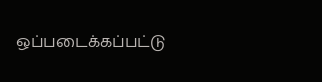ஒப்படைக்கப்பட்டு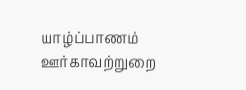யாழ்ப்பாணம் ஊர்காவற்றுறை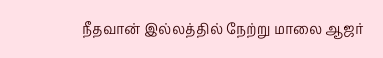நீதவான் இல்லத்தில் நேற்று மாலை ஆஜர்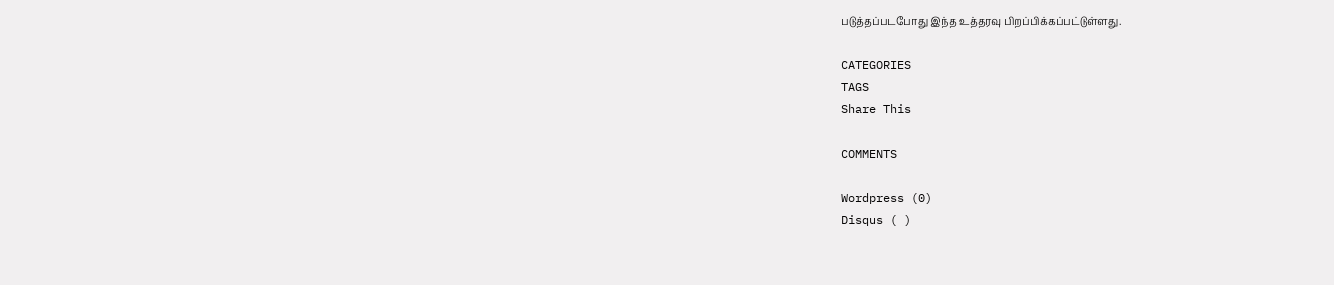படுத்தப்படபோது இந்த உத்தரவு பிறப்பிக்கப்பட்டுள்ளது.

CATEGORIES
TAGS
Share This

COMMENTS

Wordpress (0)
Disqus ( )